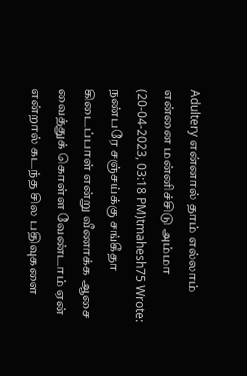Adultery என்னால் தாம் எல்லாம் என்னை மன்னிச்சிடு அம்மா
(20-04-2023, 03:18 PM)tmahesh75 Wrote: நண்பரே சஞ்சய்க்கு சங்கீதா கிடைப்பாள் என்று வீணாக்க ஆசை வைத்துக் கொள்ள வேண்டாம் ஏன் என்றால் கடந்த சில பதிவுகளை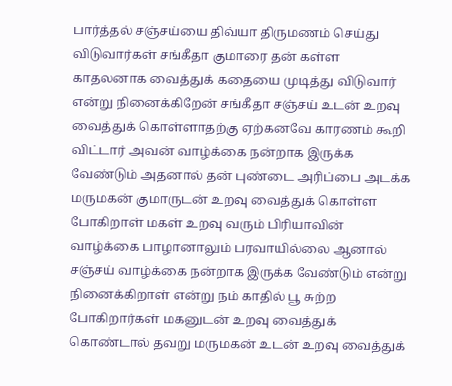பார்த்தல் சஞ்சய்யை திவ்யா திருமணம் செய்து விடுவார்கள் சங்கீதா குமாரை தன் கள்ள காதலனாக வைத்துக் கதையை முடித்து விடுவார் என்று நினைக்கிறேன் சங்கீதா சஞ்சய் உடன் உறவு வைத்துக் கொள்ளாதற்கு ஏற்கனவே காரணம் கூறி விட்டார் அவன் வாழ்க்கை நன்றாக இருக்க வேண்டும் அதனால் தன் புண்டை அரிப்பை அடக்க மருமகன் குமாருடன் உறவு வைத்துக் கொள்ள போகிறாள் மகள் உறவு வரும் பிரியாவின் வாழ்க்கை பாழானாலும் பரவாயில்லை ஆனால் சஞ்சய் வாழ்க்கை நன்றாக இருக்க வேண்டும் என்று நினைக்கிறாள் என்று நம் காதில் பூ சுற்ற போகிறார்கள் மகனுடன் உறவு வைத்துக் கொண்டால் தவறு மருமகன் உடன் உறவு வைத்துக்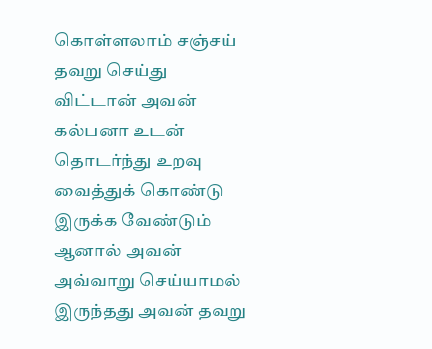கொள்ளலாம் சஞ்சய் தவறு செய்து விட்டான் அவன் கல்பனா உடன் தொடர்ந்து உறவு வைத்துக் கொண்டு இருக்க வேண்டும் ஆனால் அவன் அவ்வாறு செய்யாமல் இருந்தது அவன் தவறு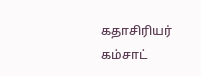கதாசிரியர் கம்சாட்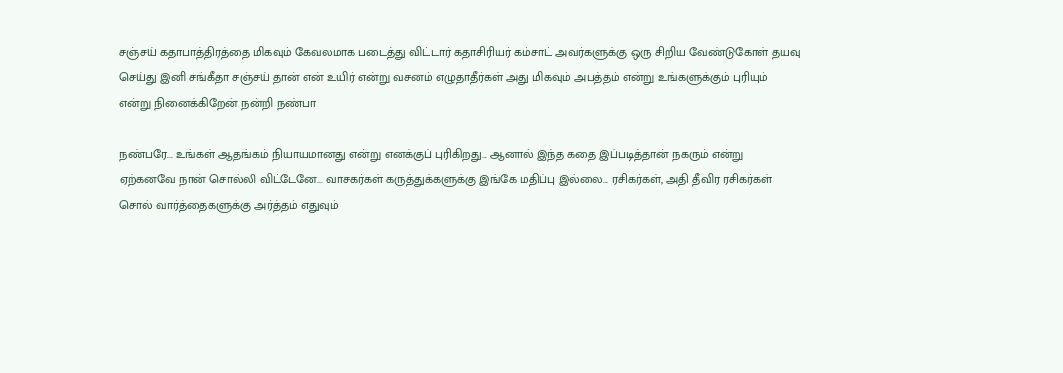சஞ்சய் கதாபாத்திரத்தை மிகவும் கேவலமாக படைத்து விட்டார் கதாசிரியர் கம்சாட் அவர்களுக்கு ஒரு சிறிய வேண்டுகோள் தயவு செய்து இனி சங்கீதா சஞ்சய் தான் என் உயிர் என்று வசனம் எழுதாதீர்கள் அது மிகவும் அபத்தம் என்று உங்களுக்கும் புரியும் என்று நினைக்கிறேன் நன்றி நண்பா

நண்பரே... உங்கள் ஆதங்கம் நியாயமானது என்று எனக்குப் புரிகிறது... ஆனால் இந்த கதை இப்படித்தான் நகரும் என்று ஏற்கனவே நான் சொல்லி விட்டேனே... வாசகர்கள் கருத்துக்களுக்கு இங்கே மதிப்பு இல்லை... ரசிகர்கள், அதி தீவிர ரசிகர்கள் சொல் வார்த்தைகளுக்கு அர்த்தம் எதுவும்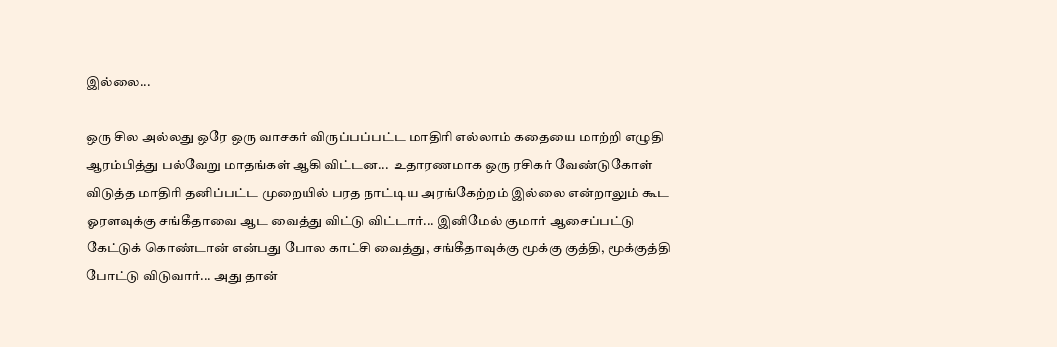இல்லை...

ஒரு சில அல்லது ஒரே ஒரு வாசகர் விருப்பப்பட்ட மாதிரி எல்லாம் கதையை மாற்றி எழுதி ஆரம்பித்து பல்வேறு மாதங்கள் ஆகி விட்டன...  உதாரணமாக ஒரு ரசிகர் வேண்டுகோள் விடுத்த மாதிரி தனிப்பட்ட முறையில் பரத நாட்டிய அரங்கேற்றம் இல்லை என்றாலும் கூட ஓரளவுக்கு சங்கீதாவை ஆட வைத்து விட்டு விட்டார்... இனிமேல் குமார் ஆசைப்பட்டு கேட்டுக் கொண்டான் என்பது போல காட்சி வைத்து, சங்கீதாவுக்கு மூக்கு குத்தி, மூக்குத்தி போட்டு விடுவார்... அது தான்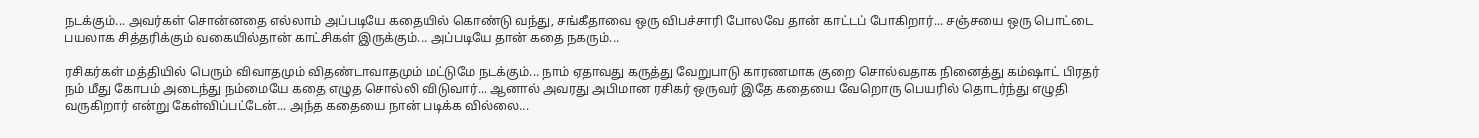நடக்கும்... அவர்கள் சொன்னதை எல்லாம் அப்படியே கதையில் கொண்டு வந்து, சங்கீதாவை ஒரு விபச்சாரி போலவே தான் காட்டப் போகிறார்... சஞ்சயை ஒரு பொட்டை பயலாக சித்தரிக்கும் வகையில்தான் காட்சிகள் இருக்கும்... அப்படியே தான் கதை நகரும்...

ரசிகர்கள் மத்தியில் பெரும் விவாதமும் விதண்டாவாதமும் மட்டுமே நடக்கும்... நாம் ஏதாவது கருத்து வேறுபாடு காரணமாக குறை சொல்வதாக நினைத்து கம்ஷாட் பிரதர் நம் மீது கோபம் அடைந்து நம்மையே கதை எழுத சொல்லி விடுவார்... ஆனால் அவரது அபிமான ரசிகர் ஒருவர் இதே கதையை வேறொரு பெயரில் தொடர்ந்து எழுதி வருகிறார் என்று கேள்விப்பட்டேன்... அந்த கதையை நான் படிக்க வில்லை...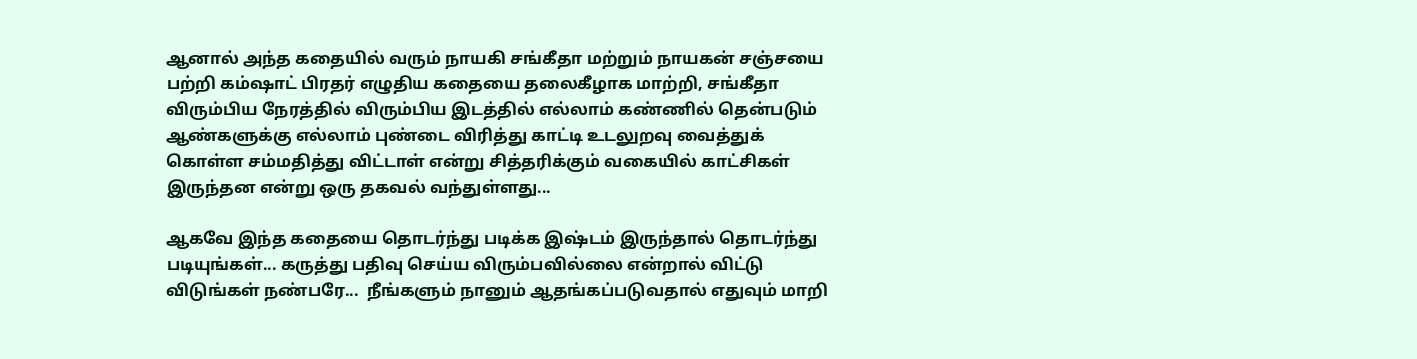ஆனால் அந்த கதையில் வரும் நாயகி சங்கீதா மற்றும் நாயகன் சஞ்சயை பற்றி கம்ஷாட் பிரதர் எழுதிய கதையை தலைகீழாக மாற்றி, சங்கீதா விரும்பிய நேரத்தில் விரும்பிய இடத்தில் எல்லாம் கண்ணில் தென்படும் ஆண்களுக்கு எல்லாம் புண்டை விரித்து காட்டி உடலுறவு வைத்துக் கொள்ள சம்மதித்து விட்டாள் என்று சித்தரிக்கும் வகையில் காட்சிகள் இருந்தன என்று ஒரு தகவல் வந்துள்ளது...

ஆகவே இந்த கதையை தொடர்ந்து படிக்க இஷ்டம் இருந்தால் தொடர்ந்து படியுங்கள்... கருத்து பதிவு செய்ய விரும்பவில்லை என்றால் விட்டு விடுங்கள் நண்பரே...  நீங்களும் நானும் ஆதங்கப்படுவதால் எதுவும் மாறி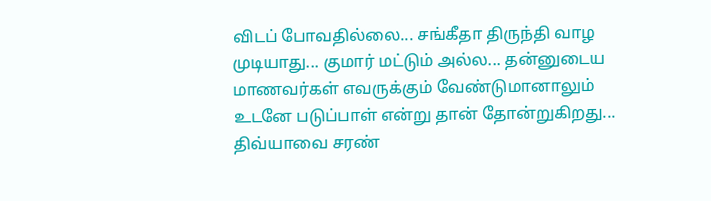விடப் போவதில்லை... சங்கீதா திருந்தி வாழ முடியாது... குமார் மட்டும் அல்ல... தன்னுடைய மாணவர்கள் எவருக்கும் வேண்டுமானாலும்  உடனே படுப்பாள் என்று தான் தோன்றுகிறது... திவ்யாவை சரண்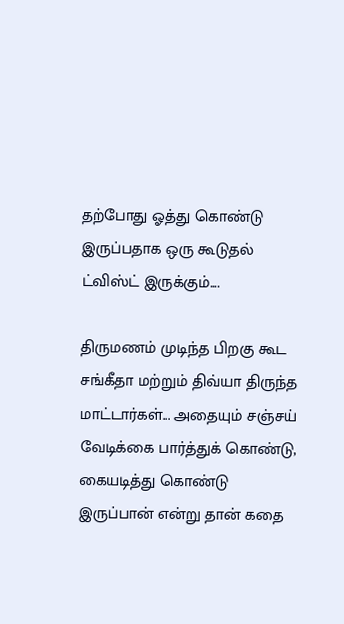தற்போது ஓத்து கொண்டு இருப்பதாக ஒரு கூடுதல் ட்விஸ்ட் இருக்கும்....

திருமணம் முடிந்த பிறகு கூட சங்கீதா மற்றும் திவ்யா திருந்த மாட்டார்கள்... அதையும் சஞ்சய் வேடிக்கை பார்த்துக் கொண்டு, கையடித்து கொண்டு இருப்பான் என்று தான் கதை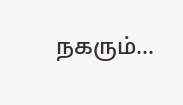நகரும்...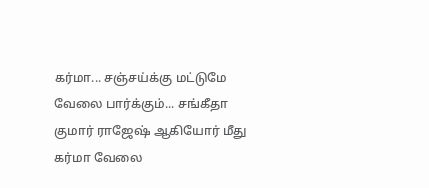கர்மா... சஞ்சய்க்கு மட்டுமே வேலை பார்க்கும்... சங்கீதா குமார் ராஜேஷ் ஆகியோர் மீது கர்மா வேலை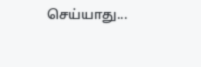செய்யாது...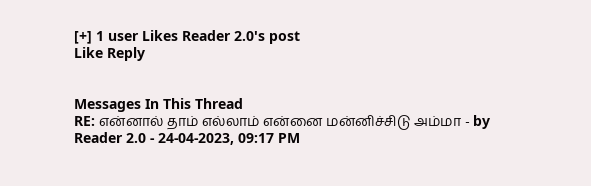[+] 1 user Likes Reader 2.0's post
Like Reply


Messages In This Thread
RE: என்னால் தாம் எல்லாம் என்னை மன்னிச்சிடு அம்மா - by Reader 2.0 - 24-04-2023, 09:17 PM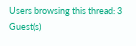Users browsing this thread: 3 Guest(s)